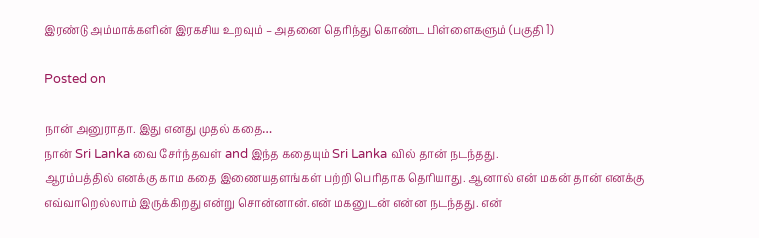இரண்டு அம்மாக்களின் இரகசிய உறவும் – அதனை தெரிந்து கொண்ட பிள்ளைகளும் (பகுதி 1)

Posted on

நான் அனுராதா. இது எனது முதல் கதை…
நான் Sri Lanka வை சேர்ந்தவள் and இந்த கதையும் Sri Lanka வில் தான் நடந்தது.
ஆரம்பத்தில் எனக்கு காம கதை இணையதளங்கள் பற்றி பெரிதாக தெரியாது. ஆனால் என் மகன் தான் எனக்கு எவ்வாறெல்லாம் இருக்கிறது என்று சொன்னான்.என் மகனுடன் என்ன நடந்தது. என்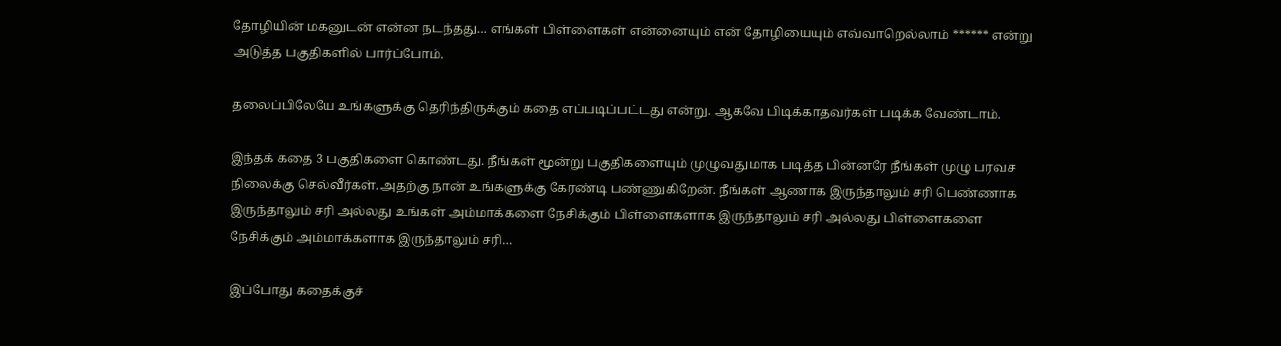தோழியின் மகனுடன் என்ன நடந்தது… எங்கள் பிள்ளைகள் என்னையும் என் தோழியையும் எவ்வாறெல்லாம் ****** என்று அடுத்த பகுதிகளில் பார்ப்போம்.

தலைப்பிலேயே உங்களுக்கு தெரிந்திருக்கும் கதை எப்படிப்பட்டது என்று. ஆகவே பிடிக்காதவர்கள் படிக்க வேண்டாம்.

இந்தக் கதை 3 பகுதிகளை கொண்டது. நீங்கள் மூன்று பகுதிகளையும் முழுவதுமாக படித்த பின்னரே நீங்கள் முழு பரவச நிலைக்கு செல்வீர்கள்.அதற்கு நான் உங்களுக்கு கேரண்டி பண்ணுகிறேன். நீங்கள் ஆணாக இருந்தாலும் சரி பெண்ணாக இருந்தாலும் சரி அல்லது உங்கள் அம்மாக்களை நேசிக்கும் பிள்ளைகளாக இருந்தாலும் சரி அல்லது பிள்ளைகளை நேசிக்கும் அம்மாக்களாக இருந்தாலும் சரி…

இப்போது கதைக்குச்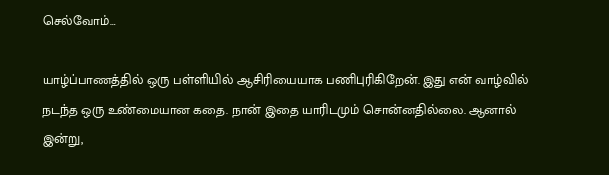செல்வோம்…

யாழ்ப்பாணத்தில் ஒரு பள்ளியில் ஆசிரியையாக பணிபுரிகிறேன். இது என் வாழ்வில் நடந்த ஒரு உண்மையான கதை. நான் இதை யாரிடமும் சொன்னதில்லை. ஆனால் இன்று,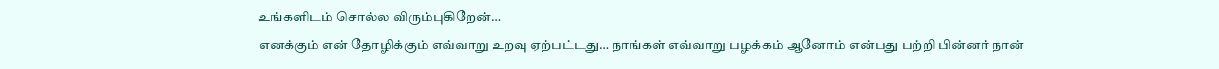உங்களிடம் சொல்ல விரும்புகிறேன்…
எனக்கும் என் தோழிக்கும் எவ்வாறு உறவு ஏற்பட்டது… நாங்கள் எவ்வாறு பழக்கம் ஆனோம் என்பது பற்றி பின்னர் நான்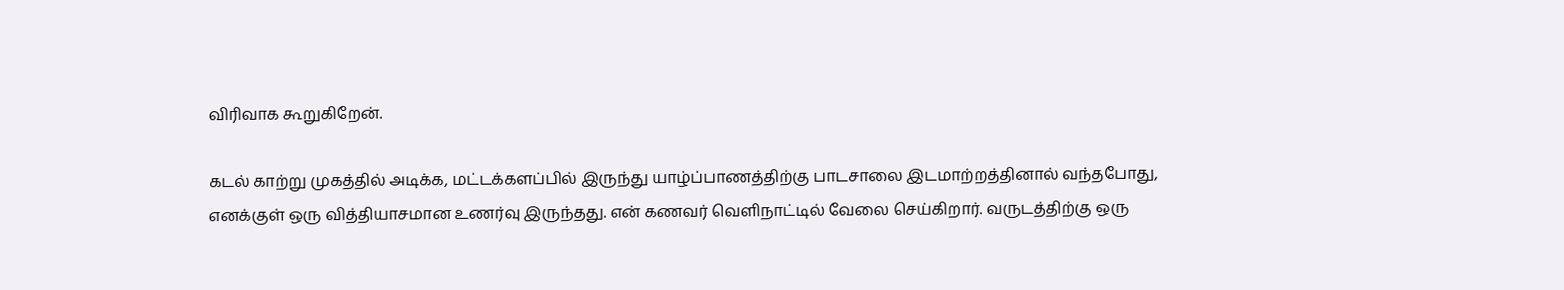விரிவாக கூறுகிறேன்.

கடல் காற்று முகத்தில் அடிக்க, மட்டக்களப்பில் இருந்து யாழ்ப்பாணத்திற்கு பாடசாலை இடமாற்றத்தினால் வந்தபோது, எனக்குள் ஒரு வித்தியாசமான உணர்வு இருந்தது. என் கணவர் வெளிநாட்டில் வேலை செய்கிறார். வருடத்திற்கு ஒரு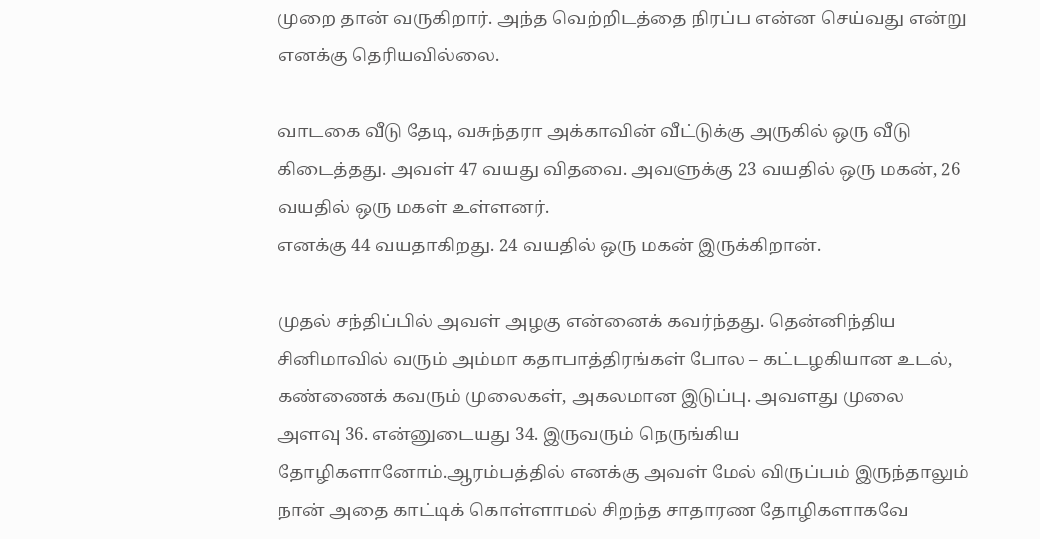முறை தான் வருகிறார். அந்த வெற்றிடத்தை நிரப்ப என்ன செய்வது என்று எனக்கு தெரியவில்லை.

வாடகை வீடு தேடி, வசுந்தரா அக்காவின் வீட்டுக்கு அருகில் ஒரு வீடு கிடைத்தது. அவள் 47 வயது விதவை. அவளுக்கு 23 வயதில் ஒரு மகன், 26 வயதில் ஒரு மகள் உள்ளனர்.
எனக்கு 44 வயதாகிறது. 24 வயதில் ஒரு மகன் இருக்கிறான்.

முதல் சந்திப்பில் அவள் அழகு என்னைக் கவர்ந்தது. தென்னிந்திய சினிமாவில் வரும் அம்மா கதாபாத்திரங்கள் போல – கட்டழகியான உடல், கண்ணைக் கவரும் முலைகள், அகலமான இடுப்பு. அவளது முலை அளவு 36. என்னுடையது 34. இருவரும் நெருங்கிய தோழிகளானோம்.ஆரம்பத்தில் எனக்கு அவள் மேல் விருப்பம் இருந்தாலும் நான் அதை காட்டிக் கொள்ளாமல் சிறந்த சாதாரண தோழிகளாகவே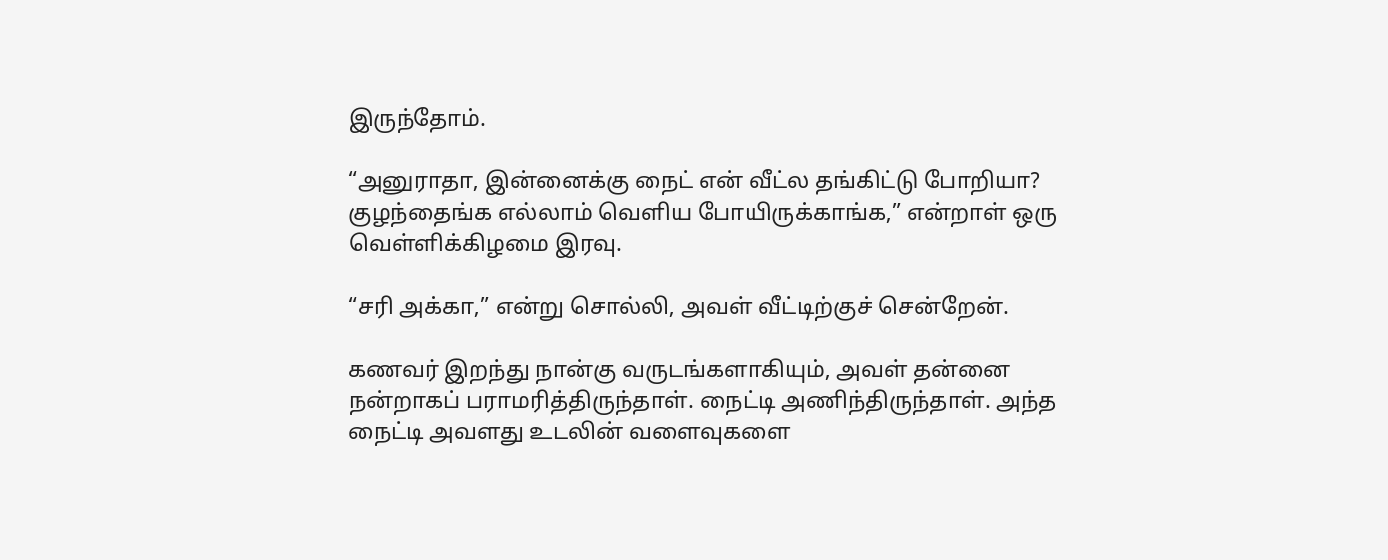இருந்தோம்.

“அனுராதா, இன்னைக்கு நைட் என் வீட்ல தங்கிட்டு போறியா? குழந்தைங்க எல்லாம் வெளிய போயிருக்காங்க,” என்றாள் ஒரு வெள்ளிக்கிழமை இரவு.

“சரி அக்கா,” என்று சொல்லி, அவள் வீட்டிற்குச் சென்றேன்.

கணவர் இறந்து நான்கு வருடங்களாகியும், அவள் தன்னை நன்றாகப் பராமரித்திருந்தாள். நைட்டி அணிந்திருந்தாள். அந்த நைட்டி அவளது உடலின் வளைவுகளை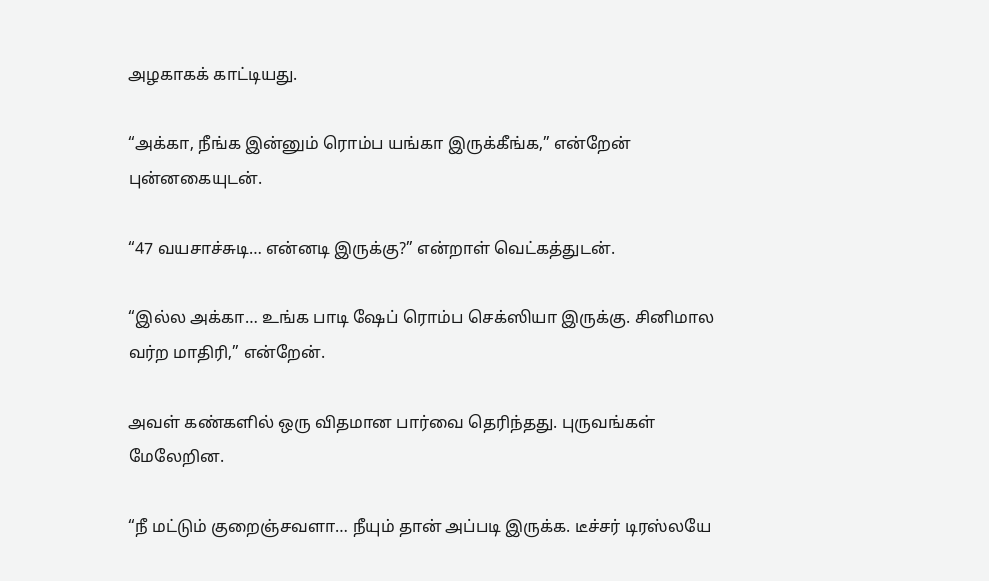அழகாகக் காட்டியது.

“அக்கா, நீங்க இன்னும் ரொம்ப யங்கா இருக்கீங்க,” என்றேன் புன்னகையுடன்.

“47 வயசாச்சுடி… என்னடி இருக்கு?” என்றாள் வெட்கத்துடன்.

“இல்ல அக்கா… உங்க பாடி ஷேப் ரொம்ப செக்ஸியா இருக்கு. சினிமால வர்ற மாதிரி,” என்றேன்.

அவள் கண்களில் ஒரு விதமான பார்வை தெரிந்தது. புருவங்கள் மேலேறின.

“நீ மட்டும் குறைஞ்சவளா… நீயும் தான் அப்படி இருக்க. டீச்சர் டிரஸ்லயே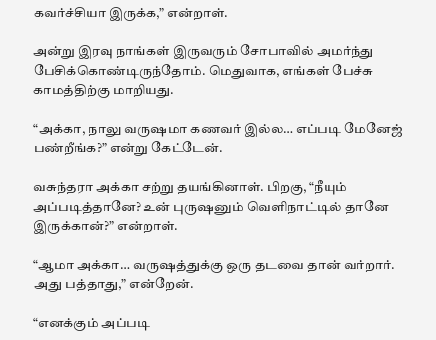கவர்ச்சியா இருக்க,” என்றாள்.

அன்று இரவு நாங்கள் இருவரும் சோபாவில் அமர்ந்து பேசிக்கொண்டிருந்தோம். மெதுவாக, எங்கள் பேச்சு காமத்திற்கு மாறியது.

“அக்கா, நாலு வருஷமா கணவர் இல்ல… எப்படி மேனேஜ் பண்றீங்க?” என்று கேட்டேன்.

வசுந்தரா அக்கா சற்று தயங்கினாள். பிறகு, “நீயும் அப்படித்தானே? உன் புருஷனும் வெளிநாட்டில் தானே இருக்கான்?” என்றாள்.

“ஆமா அக்கா… வருஷத்துக்கு ஒரு தடவை தான் வர்றார். அது பத்தாது,” என்றேன்.

“எனக்கும் அப்படி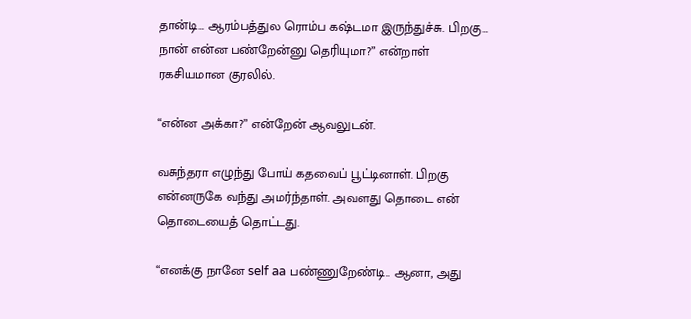தான்டி… ஆரம்பத்துல ரொம்ப கஷ்டமா இருந்துச்சு. பிறகு… நான் என்ன பண்றேன்னு தெரியுமா?” என்றாள் ரகசியமான குரலில்.

“என்ன அக்கா?” என்றேன் ஆவலுடன்.

வசுந்தரா எழுந்து போய் கதவைப் பூட்டினாள். பிறகு என்னருகே வந்து அமர்ந்தாள். அவளது தொடை என் தொடையைத் தொட்டது.

“எனக்கு நானே self aa பண்ணுறேண்டி.. ஆனா, அது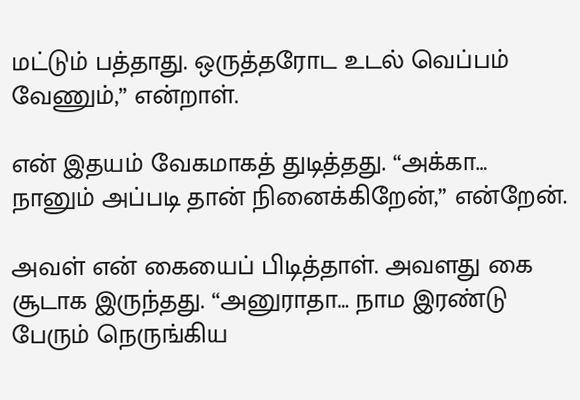மட்டும் பத்தாது. ஒருத்தரோட உடல் வெப்பம் வேணும்,” என்றாள்.

என் இதயம் வேகமாகத் துடித்தது. “அக்கா… நானும் அப்படி தான் நினைக்கிறேன்,” என்றேன்.

அவள் என் கையைப் பிடித்தாள். அவளது கை சூடாக இருந்தது. “அனுராதா… நாம இரண்டு பேரும் நெருங்கிய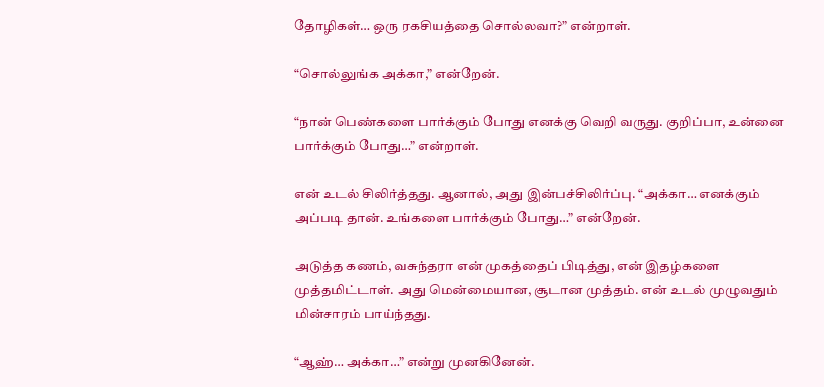தோழிகள்… ஒரு ரகசியத்தை சொல்லவா?” என்றாள்.

“சொல்லுங்க அக்கா,” என்றேன்.

“நான் பெண்களை பார்க்கும் போது எனக்கு வெறி வருது. குறிப்பா, உன்னை பார்க்கும் போது…” என்றாள்.

என் உடல் சிலிர்த்தது. ஆனால், அது இன்பச்சிலிர்ப்பு. “அக்கா… எனக்கும் அப்படி தான். உங்களை பார்க்கும் போது…” என்றேன்.

அடுத்த கணம், வசுந்தரா என் முகத்தைப் பிடித்து, என் இதழ்களை முத்தமிட்டாள். அது மென்மையான, சூடான முத்தம். என் உடல் முழுவதும் மின்சாரம் பாய்ந்தது.

“ஆஹ்… அக்கா…” என்று முனகினேன்.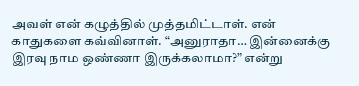அவள் என் கழுத்தில் முத்தமிட்டாள். என் காதுகளை கவ்வினாள். “அனுராதா… இன்னைக்கு இரவு நாம ஒண்ணா இருக்கலாமா?” என்று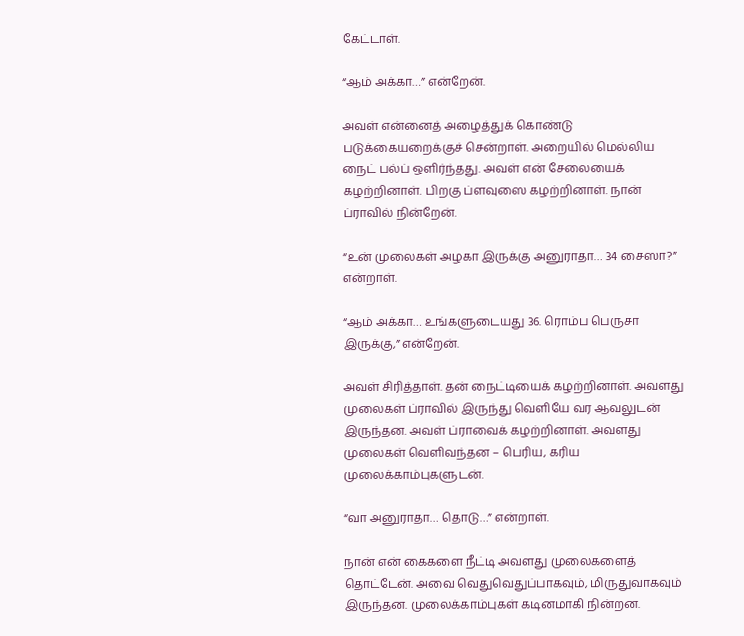கேட்டாள்.

“ஆம் அக்கா…” என்றேன்.

அவள் என்னைத் அழைத்துக் கொண்டு படுக்கையறைக்குச் சென்றாள். அறையில் மெல்லிய நைட் பல்ப் ஒளிர்ந்தது. அவள் என் சேலையைக் கழற்றினாள். பிறகு ப்ளவுஸை கழற்றினாள். நான் ப்ராவில் நின்றேன்.

“உன் முலைகள் அழகா இருக்கு அனுராதா… 34 சைஸா?” என்றாள்.

“ஆம் அக்கா… உங்களுடையது 36. ரொம்ப பெருசா இருக்கு,” என்றேன்.

அவள் சிரித்தாள். தன் நைட்டியைக் கழற்றினாள். அவளது முலைகள் ப்ராவில் இருந்து வெளியே வர ஆவலுடன் இருந்தன. அவள் ப்ராவைக் கழற்றினாள். அவளது முலைகள் வெளிவந்தன – பெரிய, கரிய முலைக்காம்புகளுடன்.

“வா அனுராதா… தொடு…” என்றாள்.

நான் என் கைகளை நீட்டி அவளது முலைகளைத் தொட்டேன். அவை வெதுவெதுப்பாகவும், மிருதுவாகவும் இருந்தன. முலைக்காம்புகள் கடினமாகி நின்றன.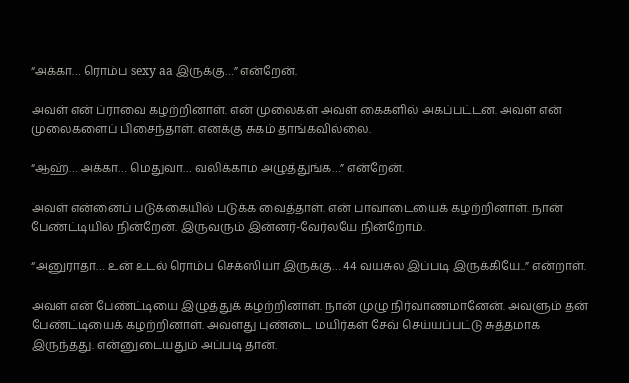“அக்கா… ரொம்ப sexy aa இருக்கு…” என்றேன்.

அவள் என் ப்ராவை கழற்றினாள். என் முலைகள் அவள் கைகளில் அகப்பட்டன. அவள் என் முலைகளைப் பிசைந்தாள். எனக்கு சுகம் தாங்கவில்லை.

“ஆஹ்… அக்கா… மெதுவா… வலிக்காம அழுத்துங்க…” என்றேன்.

அவள் என்னைப் படுக்கையில் படுக்க வைத்தாள். என் பாவாடையைக் கழற்றினாள். நான் பேண்ட்டியில் நின்றேன். இருவரும் இன்னர்-வேர்லயே நின்றோம்.

“அனுராதா… உன் உடல் ரொம்ப செக்ஸியா இருக்கு… 44 வயசுல இப்படி இருக்கியே..” என்றாள்.

அவள் என் பேண்ட்டியை இழுத்துக் கழற்றினாள். நான் முழு நிர்வாணமானேன். அவளும் தன் பேண்ட்டியைக் கழற்றினாள். அவளது புண்டை மயிர்கள் சேவ் செய்யப்பட்டு சுத்தமாக இருந்தது. என்னுடையதும் அப்படி தான்.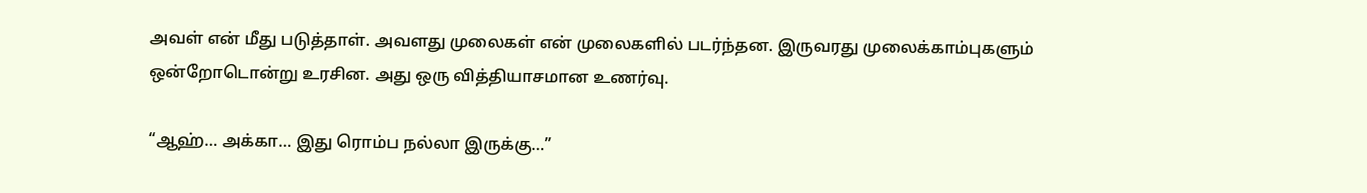அவள் என் மீது படுத்தாள். அவளது முலைகள் என் முலைகளில் படர்ந்தன. இருவரது முலைக்காம்புகளும் ஒன்றோடொன்று உரசின. அது ஒரு வித்தியாசமான உணர்வு.

“ஆஹ்… அக்கா… இது ரொம்ப நல்லா இருக்கு…”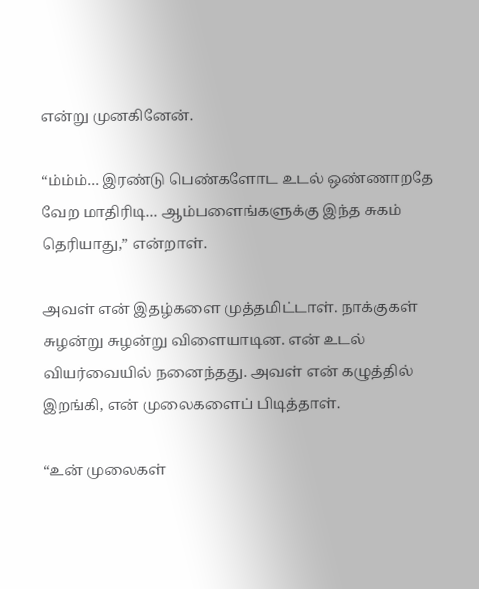என்று முனகினேன்.

“ம்ம்ம்… இரண்டு பெண்களோட உடல் ஒண்ணாறதே வேற மாதிரிடி… ஆம்பளைங்களுக்கு இந்த சுகம் தெரியாது,” என்றாள்.

அவள் என் இதழ்களை முத்தமிட்டாள். நாக்குகள் சுழன்று சுழன்று விளையாடின. என் உடல் வியர்வையில் நனைந்தது. அவள் என் கழுத்தில் இறங்கி, என் முலைகளைப் பிடித்தாள்.

“உன் முலைகள்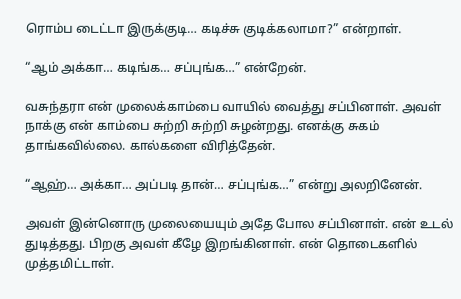ரொம்ப டைட்டா இருக்குடி… கடிச்சு குடிக்கலாமா?” என்றாள்.

“ஆம் அக்கா… கடிங்க… சப்புங்க…” என்றேன்.

வசுந்தரா என் முலைக்காம்பை வாயில் வைத்து சப்பினாள். அவள் நாக்கு என் காம்பை சுற்றி சுற்றி சுழன்றது. எனக்கு சுகம் தாங்கவில்லை. கால்களை விரித்தேன்.

“ஆஹ்… அக்கா… அப்படி தான்… சப்புங்க…” என்று அலறினேன்.

அவள் இன்னொரு முலையையும் அதே போல சப்பினாள். என் உடல் துடித்தது. பிறகு அவள் கீழே இறங்கினாள். என் தொடைகளில் முத்தமிட்டாள்.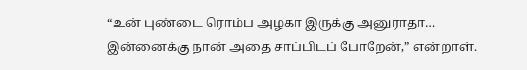“உன் புண்டை ரொம்ப அழகா இருக்கு அனுராதா… இன்னைக்கு நான் அதை சாப்பிடப் போறேன்,” என்றாள்.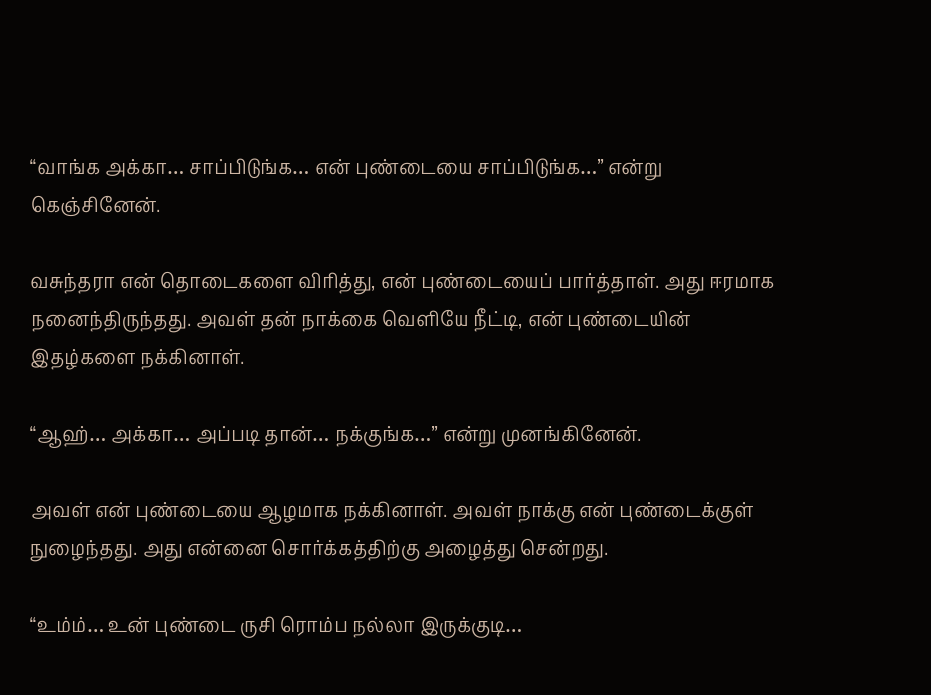“வாங்க அக்கா… சாப்பிடுங்க… என் புண்டையை சாப்பிடுங்க…” என்று கெஞ்சினேன்.

வசுந்தரா என் தொடைகளை விரித்து, என் புண்டையைப் பார்த்தாள். அது ஈரமாக நனைந்திருந்தது. அவள் தன் நாக்கை வெளியே நீட்டி, என் புண்டையின் இதழ்களை நக்கினாள்.

“ஆஹ்… அக்கா… அப்படி தான்… நக்குங்க…” என்று முனங்கினேன்.

அவள் என் புண்டையை ஆழமாக நக்கினாள். அவள் நாக்கு என் புண்டைக்குள் நுழைந்தது. அது என்னை சொர்க்கத்திற்கு அழைத்து சென்றது.

“உம்ம்… உன் புண்டை ருசி ரொம்ப நல்லா இருக்குடி…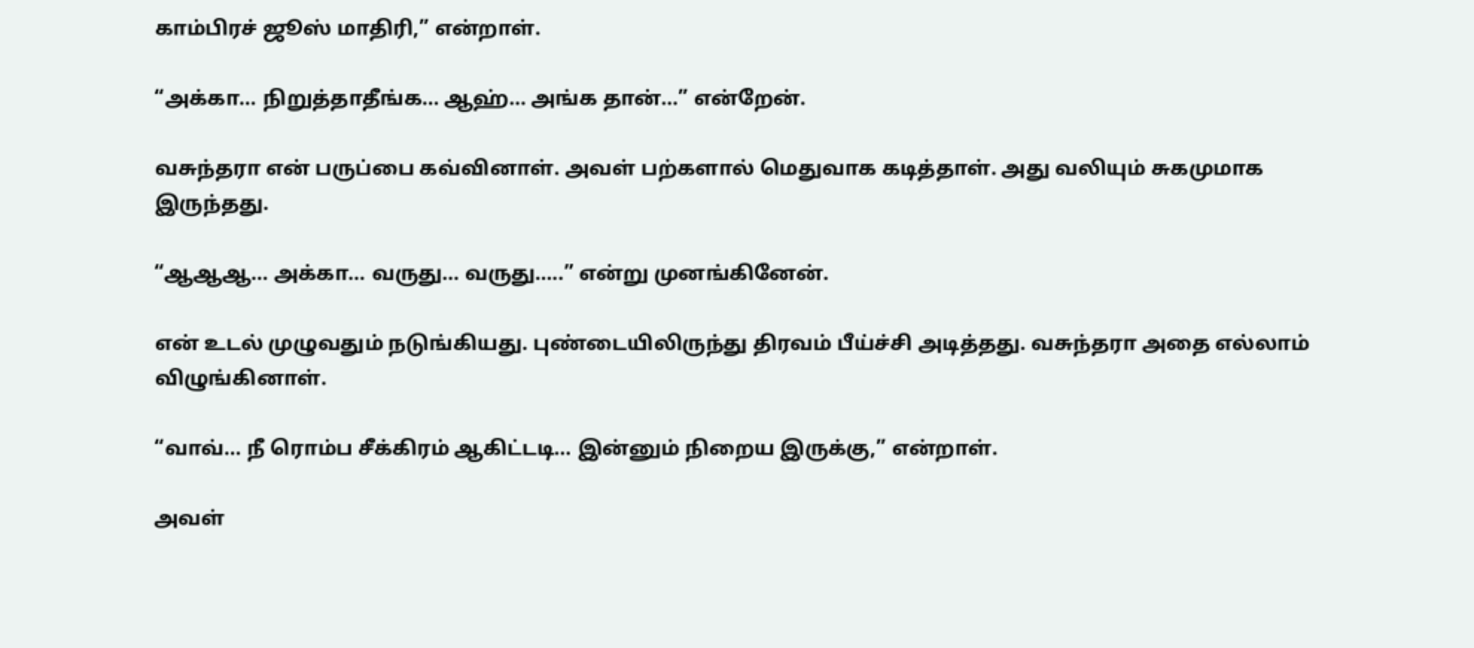காம்பிரச் ஜூஸ் மாதிரி,” என்றாள்.

“அக்கா… நிறுத்தாதீங்க… ஆஹ்… அங்க தான்…” என்றேன்.

வசுந்தரா என் பருப்பை கவ்வினாள். அவள் பற்களால் மெதுவாக கடித்தாள். அது வலியும் சுகமுமாக இருந்தது.

“ஆஆஆ… அக்கா… வருது… வருது…..” என்று முனங்கினேன்.

என் உடல் முழுவதும் நடுங்கியது. புண்டையிலிருந்து திரவம் பீய்ச்சி அடித்தது. வசுந்தரா அதை எல்லாம் விழுங்கினாள்.

“வாவ்… நீ ரொம்ப சீக்கிரம் ஆகிட்டடி… இன்னும் நிறைய இருக்கு,” என்றாள்.

அவள்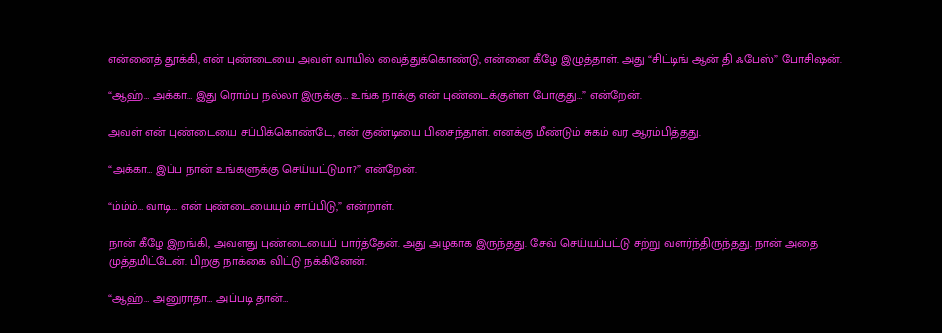என்னைத் தூக்கி, என் புண்டையை அவள் வாயில் வைத்துக்கொண்டு, என்னை கீழே இழுத்தாள். அது “சிட்டிங் ஆன் தி ஃபேஸ்” போசிஷன்.

“ஆஹ்… அக்கா… இது ரொம்ப நல்லா இருக்கு… உங்க நாக்கு என் புண்டைக்குள்ள போகுது…” என்றேன்.

அவள் என் புண்டையை சப்பிக்கொண்டே, என் குண்டியை பிசைந்தாள். எனக்கு மீண்டும் சுகம் வர ஆரம்பித்தது.

“அக்கா… இப்ப நான் உங்களுக்கு செய்யட்டுமா?” என்றேன்.

“ம்ம்ம்… வாடி… என் புண்டையையும் சாப்பிடு,” என்றாள்.

நான் கீழே இறங்கி, அவளது புண்டையைப் பார்த்தேன். அது அழகாக இருந்தது. சேவ் செய்யப்பட்டு சற்று வளர்ந்திருந்தது. நான் அதை முத்தமிட்டேன். பிறகு நாக்கை விட்டு நக்கினேன்.

“ஆஹ்… அனுராதா… அப்படி தான்…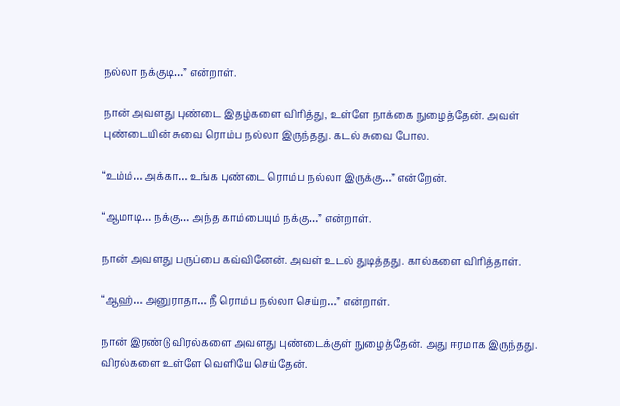நல்லா நக்குடி…” என்றாள்.

நான் அவளது புண்டை இதழ்களை விரித்து, உள்ளே நாக்கை நுழைத்தேன். அவள் புண்டையின் சுவை ரொம்ப நல்லா இருந்தது. கடல் சுவை போல.

“உம்ம்… அக்கா… உங்க புண்டை ரொம்ப நல்லா இருக்கு…” என்றேன்.

“ஆமாடி… நக்கு… அந்த காம்பையும் நக்கு…” என்றாள்.

நான் அவளது பருப்பை கவ்வினேன். அவள் உடல் துடித்தது. கால்களை விரித்தாள்.

“ஆஹ்… அனுராதா… நீ ரொம்ப நல்லா செய்ற…” என்றாள்.

நான் இரண்டு விரல்களை அவளது புண்டைக்குள் நுழைத்தேன். அது ஈரமாக இருந்தது. விரல்களை உள்ளே வெளியே செய்தேன்.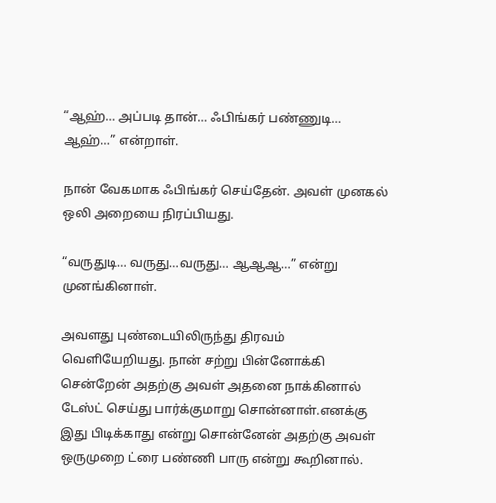“ஆஹ்… அப்படி தான்… ஃபிங்கர் பண்ணுடி… ஆஹ்…” என்றாள்.

நான் வேகமாக ஃபிங்கர் செய்தேன். அவள் முனகல் ஒலி அறையை நிரப்பியது.

“வருதுடி… வருது…வருது… ஆஆஆ…” என்று முனங்கினாள்.

அவளது புண்டையிலிருந்து திரவம் வெளியேறியது. நான் சற்று பின்னோக்கி சென்றேன் அதற்கு அவள் அதனை நாக்கினால் டேஸ்ட் செய்து பார்க்குமாறு சொன்னாள்.எனக்கு இது பிடிக்காது என்று சொன்னேன் அதற்கு அவள் ஒருமுறை ட்ரை பண்ணி பாரு என்று கூறினால்.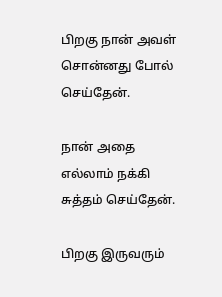பிறகு நான் அவள் சொன்னது போல் செய்தேன்.

நான் அதை எல்லாம் நக்கி சுத்தம் செய்தேன்.

பிறகு இருவரும்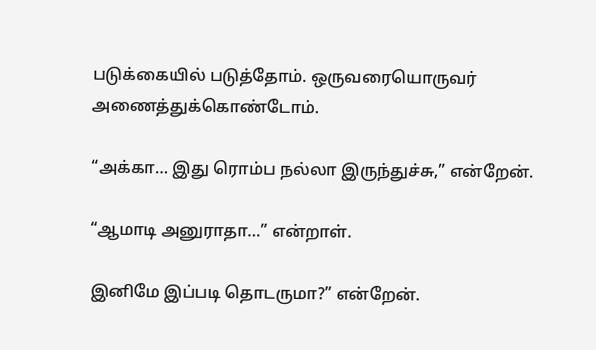படுக்கையில் படுத்தோம். ஒருவரையொருவர் அணைத்துக்கொண்டோம்.

“அக்கா… இது ரொம்ப நல்லா இருந்துச்சு,” என்றேன்.

“ஆமாடி அனுராதா…” என்றாள்.

இனிமே இப்படி தொடருமா?” என்றேன்.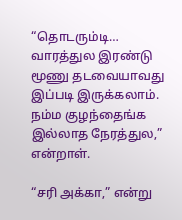“தொடரும்டி… வாரத்துல இரண்டு மூணு தடவையாவது இப்படி இருக்கலாம். நம்ம குழந்தைங்க இல்லாத நேரத்துல,” என்றாள்.

“சரி அக்கா,” என்று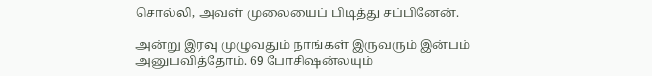சொல்லி, அவள் முலையைப் பிடித்து சப்பினேன்.

அன்று இரவு முழுவதும் நாங்கள் இருவரும் இன்பம் அனுபவித்தோம். 69 போசிஷன்லயும்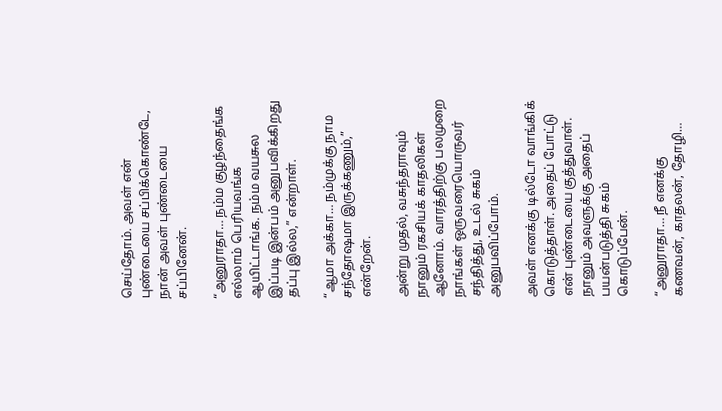செய்தோம். அவள் என் புண்டையை சப்பிக்கொண்டே, நான் அவள் புண்டையை சப்பினேன்.

“அனுராதா… நம்ம குழந்தைங்க எல்லாம் பெரியவங்க ஆயிட்டாங்க. நம்ம வயசுல இப்படி இன்பம் அனுபவிக்கிறது தப்பு இல்ல,” என்றாள்.

“ஆமா அக்கா… நம்முக்கு நாம சந்தோஷமா இருக்கணும்,” என்றேன்.

அன்று முதல், வசுந்தராவும் நானும் ரகசியக் காதலிகள் ஆனோம். வாரத்திற்கு பலமுறை நாங்கள் ஒருவரையொருவர் சந்தித்து, உடல் சுகம் அனுபவிப்போம்.

அவள் எனக்கு டில்டோ வாங்கிக் கொடுத்தாள். அதைப் போட்டு என் புண்டையை குத்துவாள். நானும் அவளுக்கு அதைப் பயன்படுத்தி சுகம் கொடுப்பேன்.

“அனுராதா… நீ எனக்கு கணவன், காதலன், தோழி…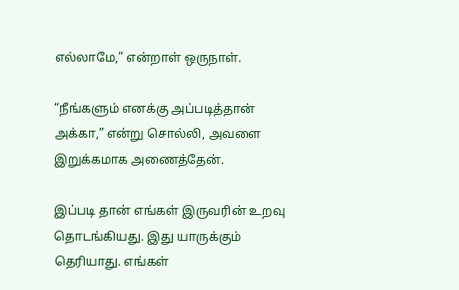எல்லாமே,” என்றாள் ஒருநாள்.

“நீங்களும் எனக்கு அப்படித்தான் அக்கா,” என்று சொல்லி, அவளை இறுக்கமாக அணைத்தேன்.

இப்படி தான் எங்கள் இருவரின் உறவு தொடங்கியது. இது யாருக்கும் தெரியாது. எங்கள்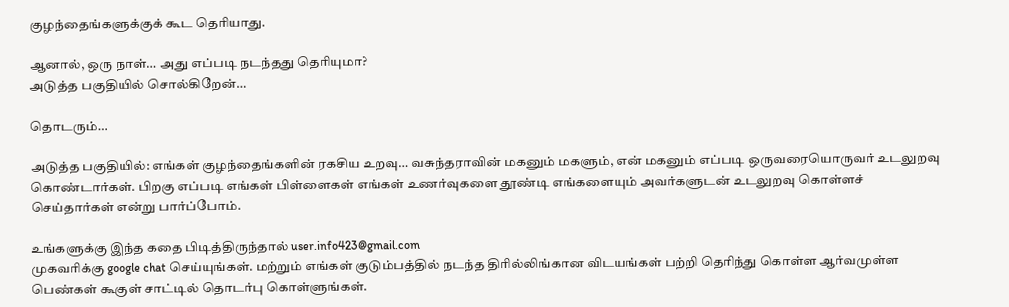குழந்தைங்களுக்குக் கூட தெரியாது.

ஆனால், ஒரு நாள்… அது எப்படி நடந்தது தெரியுமா?
அடுத்த பகுதியில் சொல்கிறேன்…

தொடரும்…

அடுத்த பகுதியில்: எங்கள் குழந்தைங்களின் ரகசிய உறவு… வசுந்தராவின் மகனும் மகளும், என் மகனும் எப்படி ஒருவரையொருவர் உடலுறவு கொண்டார்கள். பிறகு எப்படி எங்கள் பிள்ளைகள் எங்கள் உணர்வுகளை தூண்டி எங்களையும் அவர்களுடன் உடலுறவு கொள்ளச் செய்தார்கள் என்று பார்ப்போம்.

உங்களுக்கு இந்த கதை பிடித்திருந்தால் user.info423@gmail.com
முகவரிக்கு google chat செய்யுங்கள். மற்றும் எங்கள் குடும்பத்தில் நடந்த திரில்லிங்கான விடயங்கள் பற்றி தெரிந்து கொள்ள ஆர்வமுள்ள பெண்கள் கூகுள் சாட்டில் தொடர்பு கொள்ளுங்கள்.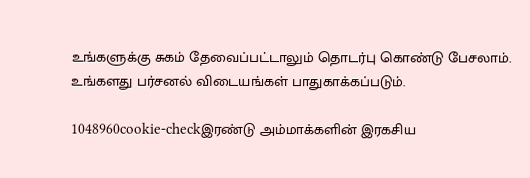உங்களுக்கு சுகம் தேவைப்பட்டாலும் தொடர்பு கொண்டு பேசலாம். உங்களது பர்சனல் விடையங்கள் பாதுகாக்கப்படும்.

1048960cookie-checkஇரண்டு அம்மாக்களின் இரகசிய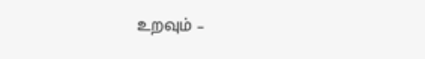உறவும் –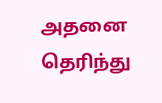அதனை தெரிந்து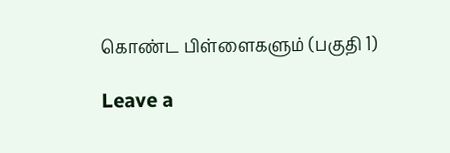கொண்ட பிள்ளைகளும் (பகுதி 1)

Leave a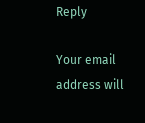Reply

Your email address will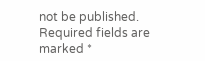not be published. Required fields are marked *